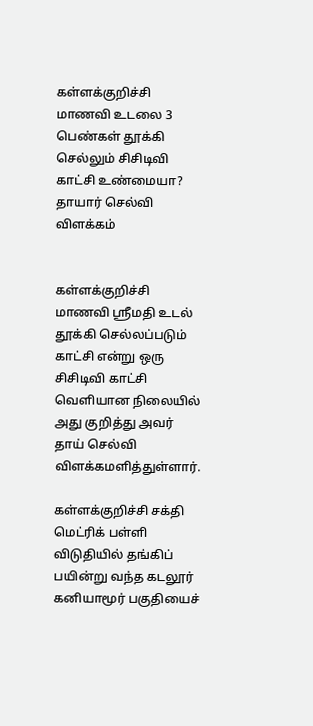கள்ளக்குறிச்சி மாணவி உடலை 3 பெண்கள் தூக்கி செல்லும் சிசிடிவி காட்சி உண்மையா? தாயார் செல்வி விளக்கம்


கள்ளக்குறிச்சி மாணவி ஸ்ரீமதி உடல் தூக்கி செல்லப்படும் காட்சி என்று ஒரு சிசிடிவி காட்சி வெளியான நிலையில் அது குறித்து அவர் தாய் செல்வி விளக்கமளித்துள்ளார்.

கள்ளக்குறிச்சி சக்தி மெட்ரிக் பள்ளி விடுதியில் தங்கிப் பயின்று வந்த கடலூர் கனியாமூர் பகுதியைச்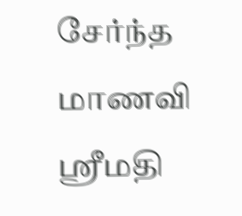சேர்ந்த மாணவி ஸ்ரீமதி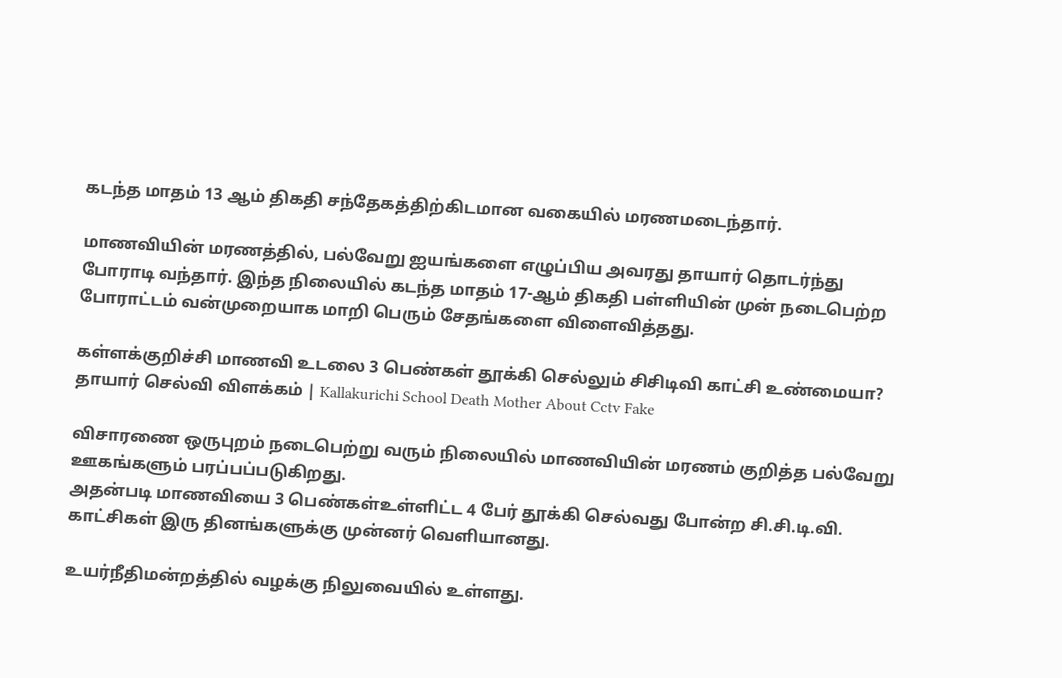கடந்த மாதம் 13 ஆம் திகதி சந்தேகத்திற்கிடமான வகையில் மரணமடைந்தார்.

மாணவியின் மரணத்தில், பல்வேறு ஐயங்களை எழுப்பிய அவரது தாயார் தொடர்ந்து போராடி வந்தார். இந்த நிலையில் கடந்த மாதம் 17-ஆம் திகதி பள்ளியின் முன் நடைபெற்ற போராட்டம் வன்முறையாக மாறி பெரும் சேதங்களை விளைவித்தது.

கள்ளக்குறிச்சி மாணவி உடலை 3 பெண்கள் தூக்கி செல்லும் சிசிடிவி காட்சி உண்மையா? தாயார் செல்வி விளக்கம் | Kallakurichi School Death Mother About Cctv Fake

விசாரணை ஒருபுறம் நடைபெற்று வரும் நிலையில் மாணவியின் மரணம் குறித்த பல்வேறு ஊகங்களும் பரப்பப்படுகிறது.
அதன்படி மாணவியை 3 பெண்கள்உள்ளிட்ட 4 பேர் தூக்கி செல்வது போன்ற சி.சி.டி.வி. காட்சிகள் இரு தினங்களுக்கு முன்னர் வெளியானது.

உயர்நீதிமன்றத்தில் வழக்கு நிலுவையில் உள்ளது.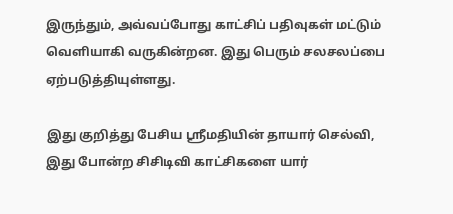இருந்தும், அவ்வப்போது காட்சிப் பதிவுகள் மட்டும் வெளியாகி வருகின்றன. இது பெரும் சலசலப்பை ஏற்படுத்தியுள்ளது.

இது குறித்து பேசிய ஸ்ரீமதியின் தாயார் செல்வி, இது போன்ற சிசிடிவி காட்சிகளை யார்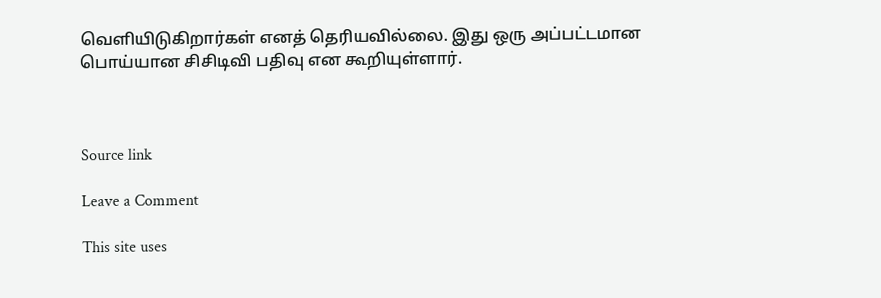வெளியிடுகிறார்கள் எனத் தெரியவில்லை. இது ஒரு அப்பட்டமான பொய்யான சிசிடிவி பதிவு என கூறியுள்ளார்.



Source link

Leave a Comment

This site uses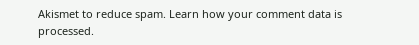Akismet to reduce spam. Learn how your comment data is processed.